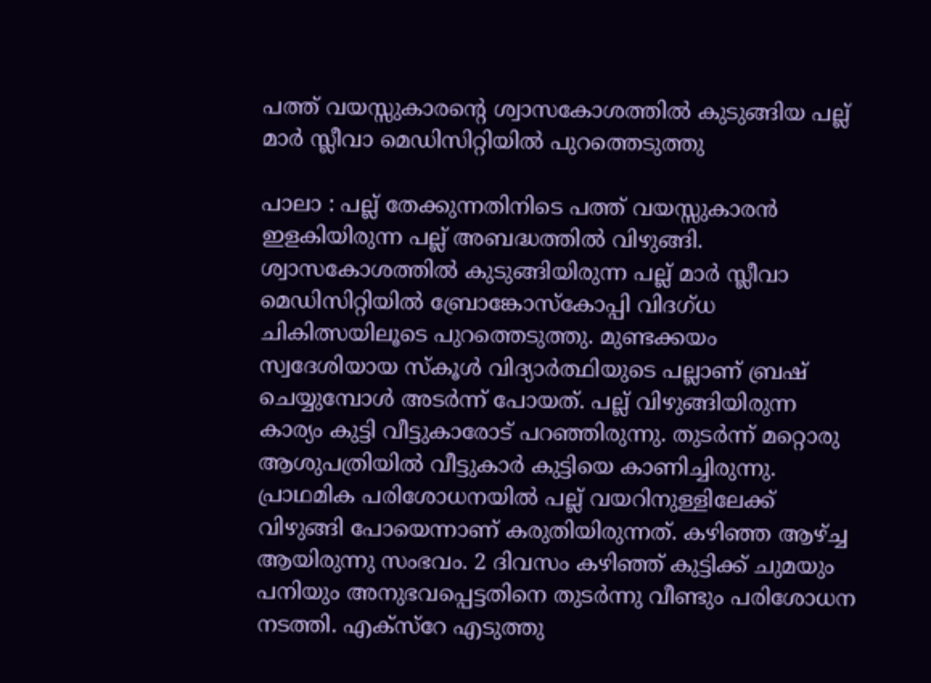പത്ത് വയസ്സുകാരന്റെ ശ്വാസകോശത്തിൽ കുടുങ്ങിയ പല്ല് മാർ സ്ലീവാ മെഡിസിറ്റിയിൽ പുറത്തെടുത്തു

പാലാ : പല്ല് തേക്കുന്നതിനിടെ പത്ത് വയസ്സുകാരൻ ഇളകിയിരുന്ന പല്ല് അബദ്ധത്തിൽ വിഴുങ്ങി. ശ്വാസകോശത്തിൽ കുടുങ്ങിയിരുന്ന പല്ല് മാർ സ്ലീവാ മെഡിസിറ്റിയിൽ ബ്രോങ്കോസ്കോപ്പി വിദഗ്ധ ചികിത്സയിലൂടെ പുറത്തെടുത്തു. മുണ്ടക്കയം സ്വദേശിയായ സ്കൂൾ വിദ്യാർത്ഥിയുടെ പല്ലാണ് ബ്രഷ് ചെയ്യുമ്പോൾ അടർന്ന് പോയത്. പല്ല് വിഴുങ്ങിയിരുന്ന കാര്യം കുട്ടി വീട്ടുകാരോട് പറഞ്ഞിരുന്നു. തുടർന്ന് മറ്റൊരു ആശുപത്രിയിൽ വീട്ടുകാർ കുട്ടിയെ കാണിച്ചിരുന്നു. പ്രാഥമിക പരിശോധനയിൽ പല്ല് വയറിനുള്ളിലേക്ക് വിഴുങ്ങി പോയെന്നാണ് കരുതിയിരുന്നത്. കഴിഞ്ഞ ആഴ്ച്ച ആയിരുന്നു സംഭവം. 2 ദിവസം കഴിഞ്ഞ് കുട്ടിക്ക് ചുമയും പനിയും അനുഭവപ്പെട്ടതിനെ തുടർന്നു വീണ്ടും പരിശോധന നടത്തി. എക്സ്റേ എടുത്തു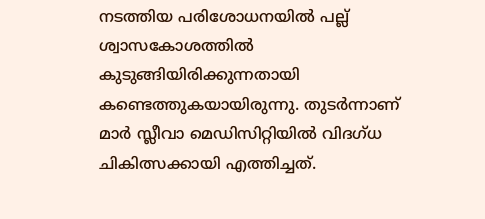നടത്തിയ പരിശോധനയിൽ പല്ല് ശ്വാസകോശത്തിൽ കുടുങ്ങിയിരിക്കുന്നതായി കണ്ടെത്തുകയായിരുന്നു. തുടർന്നാണ് മാർ സ്ലീവാ മെഡിസിറ്റിയിൽ വിദഗ്ധ ചികിത്സക്കായി എത്തിച്ചത്.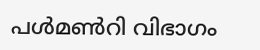പൾമൺറി വിഭാഗം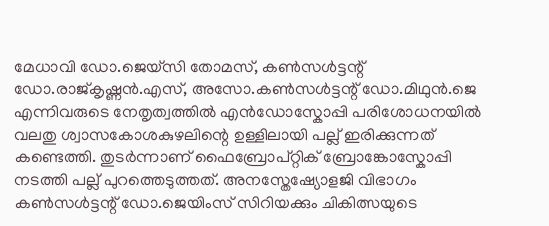മേധാവി ഡോ.ജെയ്സി തോമസ്, കൺസൾട്ടന്റ് ഡോ.രാജ്കൃഷ്ണൻ.എസ്, അസോ.കൺസൾട്ടന്റ് ഡോ.മിഥുൻ.ജെ എന്നിവരുടെ നേതൃത്വത്തിൽ എൻഡോസ്കോപ്പി പരിശോധനയിൽ വലതു ശ്വാസകോശകുഴലിന്റെ ഉള്ളിലായി പല്ല് ഇരിക്കുന്നത് കണ്ടെത്തി. തുടർന്നാണ് ഫൈബ്രോപ്റ്റിക് ബ്രോങ്കോസ്കോപ്പി നടത്തി പല്ല് പുറത്തെടുത്തത്. അനസ്തേഷ്യോളജി വിഭാഗം കൺസൾട്ടന്റ് ഡോ.ജെയിംസ് സിറിയക്കും ചികിത്സയുടെ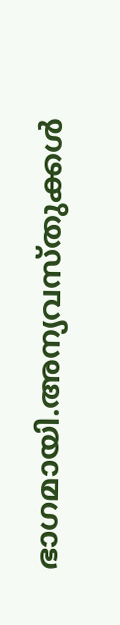ഭാഗമായി.അന്യവസ്തുക്കൾ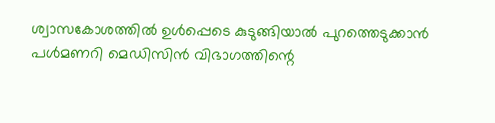ശ്വാസകോശത്തിൽ ഉൾപ്പെടെ കുടുങ്ങിയാൽ പുറത്തെടുക്കാൻ പൾമണറി മെഡിസിൻ വിഭാഗത്തിന്റെ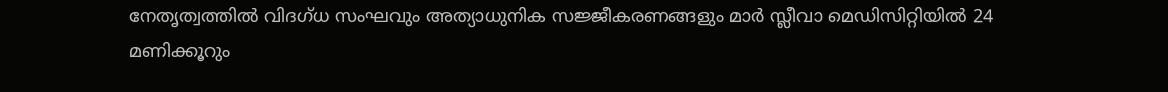നേതൃത്വത്തിൽ വിദഗ്ധ സംഘവും അത്യാധുനിക സജ്ജീകരണങ്ങളും മാർ സ്ലീവാ മെഡിസിറ്റിയിൽ 24 മണിക്കൂറും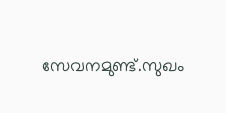സേവനമുണ്ട്.സുഖം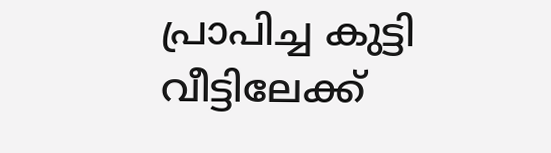പ്രാപിച്ച കുട്ടി വീട്ടിലേക്ക്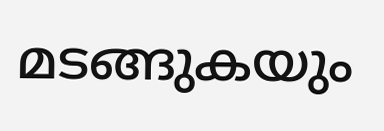മടങ്ങുകയും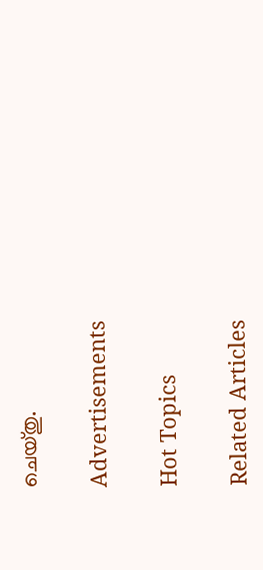ചെയ്തു.

Advertisements

Hot Topics

Related Articles